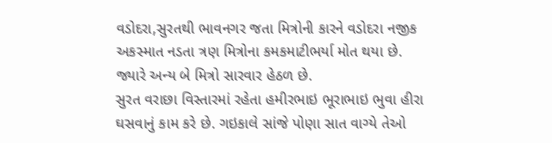વડોદરા,સુરતથી ભાવનગર જતા મિત્રોની કારને વડોદરા નજીક અકસ્માત નડતા ત્રણ મિત્રોના કમકમાટીભર્યા મોત થયા છે. જ્યારે અન્ય બે મિત્રો સારવાર હેઠળ છે.
સુરત વરાછા વિસ્તારમાં રહેતા હમીરભાઇ ભૂરાભાઇ ભુવા હીરા ઘસવાનું કામ કરે છે. ગઇકાલે સાંજે પોણા સાત વાગ્યે તેઓ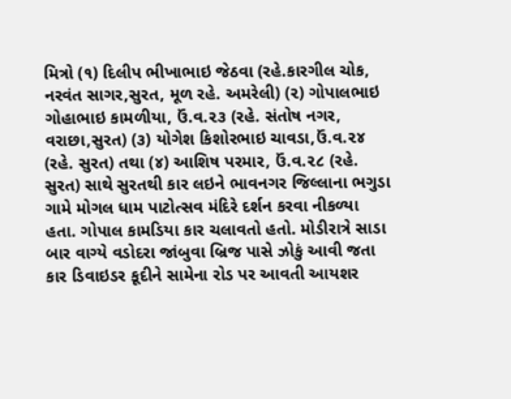મિત્રો (૧) દિલીપ ભીખાભાઇ જેઠવા (રહે.કારગીલ ચોક, નરવંત સાગર,સુરત, મૂળ રહે. અમરેલી) (૨) ગોપાલભાઇ ગોહાભાઇ કામળીયા, ઉં.વ.૨૩ (રહે. સંતોષ નગર, વરાછા,સુરત) (૩) યોગેશ કિશોરભાઇ ચાવડા,ઉં.વ.૨૪ (રહે. સુરત) તથા (૪) આશિષ પરમાર, ઉં.વ.૨૮ (રહે. સુરત) સાથે સુરતથી કાર લઇને ભાવનગર જિલ્લાના ભગુડા ગામે મોગલ ધામ પાટોત્સવ મંદિરે દર્શન કરવા નીકળ્યા હતા. ગોપાલ કામડિયા કાર ચલાવતો હતો. મોડીરાત્રે સાડા બાર વાગ્યે વડોદરા જાંબુવા બ્રિજ પાસે ઝોકું આવી જતા કાર ડિવાઇડર કૂદીને સામેના રોડ પર આવતી આયશર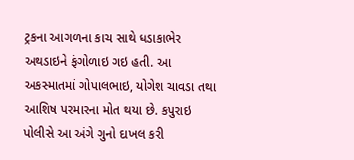ટ્રકના આગળના કાચ સાથે ધડાકાભેર અથડાઇને ફંગોળાઇ ગઇ હતી. આ અકસ્માતમાં ગોપાલભાઇ, યોગેશ ચાવડા તથા આશિષ પરમારના મોત થયા છે. કપુરાઇ પોલીસે આ અંગે ગુનો દાખલ કરી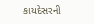કાયદેસરની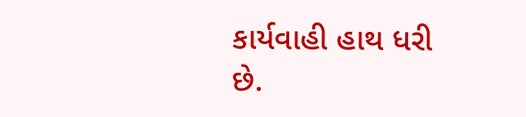કાર્યવાહી હાથ ધરી છે.